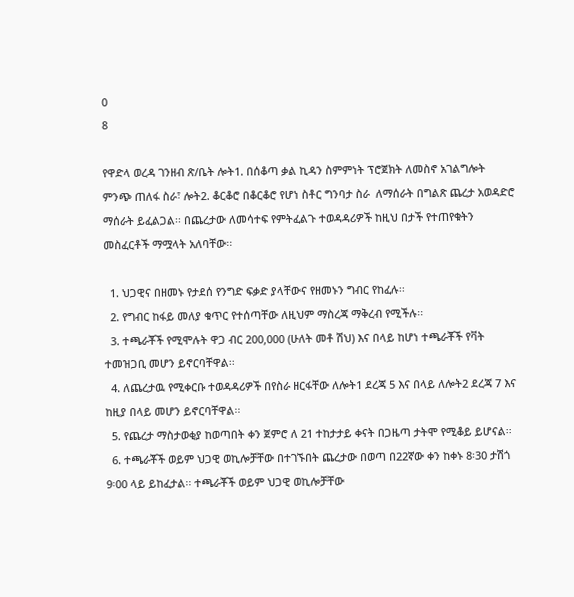0
8

የዋድላ ወረዳ ገንዘብ ጽ/ቤት ሎት1. በሰቆጣ ቃል ኪዳን ስምምነት ፕሮጀክት ለመስኖ አገልግሎት ምንጭ ጠለፋ ስራ፣ ሎት2. ቆርቆሮ በቆርቆሮ የሆነ ስቶር ግንባታ ስራ  ለማሰራት በግልጽ ጨረታ አወዳድሮ ማሰራት ይፈልጋል፡፡ በጨረታው ለመሳተፍ የምትፈልጉ ተወዳዳሪዎች ከዚህ በታች የተጠየቁትን መስፈርቶች ማሟላት አለባቸው፡፡

  1. ህጋዊና በዘመኑ የታደሰ የንግድ ፍቃድ ያላቸውና የዘመኑን ግብር የከፈሉ፡፡
  2. የግብር ከፋይ መለያ ቁጥር የተሰጣቸው ለዚህም ማስረጃ ማቅረብ የሚችሉ፡፡
  3. ተጫራቾች የሚሞሉት ዋጋ ብር 200‚000 (ሁለት መቶ ሽህ) እና በላይ ከሆነ ተጫራቾች የቫት ተመዝጋቢ መሆን ይኖርባቸዋል፡፡
  4. ለጨረታዉ የሚቀርቡ ተወዳዳሪዎች በየስራ ዘርፋቸው ለሎት1 ደረጃ 5 እና በላይ ለሎት2 ደረጃ 7 እና ከዚያ በላይ መሆን ይኖርባቸዋል፡፡
  5. የጨረታ ማስታወቂያ ከወጣበት ቀን ጀምሮ ለ 21 ተከታታይ ቀናት በጋዜጣ ታትሞ የሚቆይ ይሆናል፡፡
  6. ተጫራቾች ወይም ህጋዊ ወኪሎቻቸው በተገኙበት ጨረታው በወጣ በ22ኛው ቀን ከቀኑ 8፡30 ታሽጎ 9፡00 ላይ ይከፈታል፡፡ ተጫራቾች ወይም ህጋዊ ወኪሎቻቸው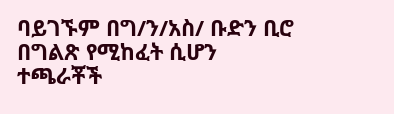ባይገኙም በግ/ን/አስ/ ቡድን ቢሮ በግልጽ የሚከፈት ሲሆን ተጫራቾች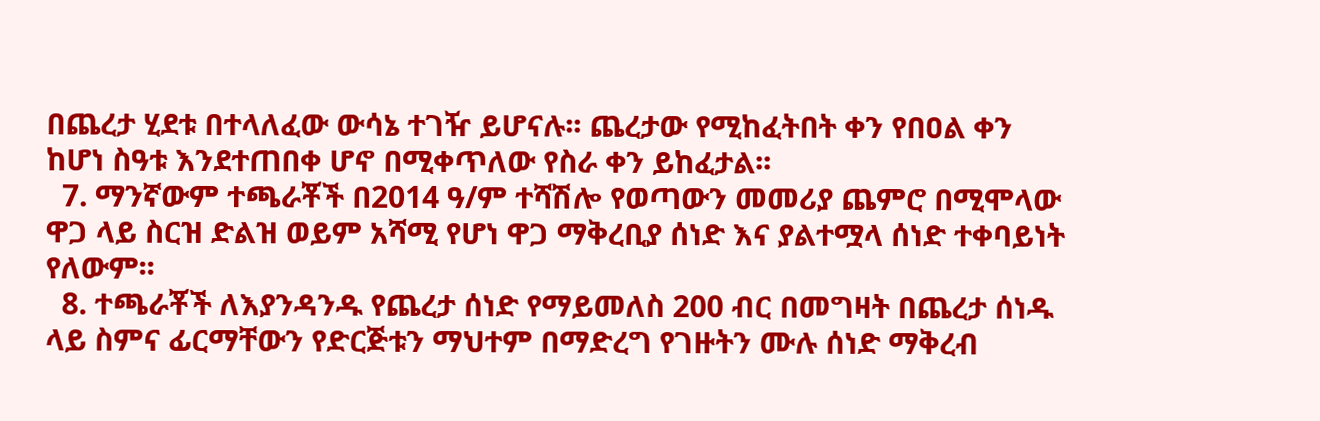በጨረታ ሂደቱ በተላለፈው ውሳኔ ተገዥ ይሆናሉ፡፡ ጨረታው የሚከፈትበት ቀን የበዐል ቀን ከሆነ ስዓቱ እንደተጠበቀ ሆኖ በሚቀጥለው የስራ ቀን ይከፈታል፡፡
  7. ማንኛውም ተጫራቾች በ2014 ዓ/ም ተሻሽሎ የወጣውን መመሪያ ጨምሮ በሚሞላው ዋጋ ላይ ስርዝ ድልዝ ወይም አሻሚ የሆነ ዋጋ ማቅረቢያ ሰነድ እና ያልተሟላ ሰነድ ተቀባይነት የለውም፡፡
  8. ተጫራቾች ለእያንዳንዱ የጨረታ ሰነድ የማይመለስ 200 ብር በመግዛት በጨረታ ሰነዱ ላይ ስምና ፊርማቸውን የድርጅቱን ማህተም በማድረግ የገዙትን ሙሉ ሰነድ ማቅረብ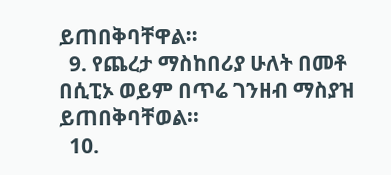ይጠበቅባቸዋል፡፡
  9. የጨረታ ማስከበሪያ ሁለት በመቶ በሲፒኦ ወይም በጥሬ ገንዘብ ማስያዝ ይጠበቅባቸወል፡፡
  10.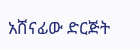አሸናፊው ድርጅት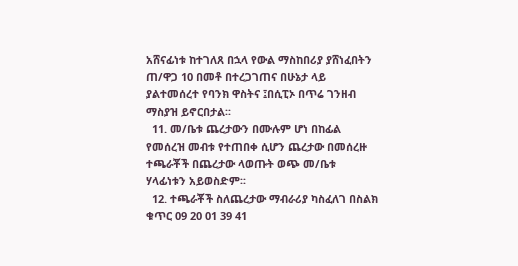አሸናፊነቱ ከተገለጸ በኋላ የውል ማስከበሪያ ያሸነፈበትን ጠ/ዋጋ 10 በመቶ በተረጋገጠና በሁኔታ ላይ ያልተመሰረተ የባንክ ዋስትና ፤በሲፒኦ በጥሬ ገንዘብ ማስያዝ ይኖርበታል፡፡
  11. መ/ቤቱ ጨረታውን በሙሉም ሆነ በከፊል የመሰረዝ መብቱ የተጠበቀ ሲሆን ጨረታው በመሰረዙ ተጫራቾች በጨረታው ላወጡት ወጭ መ/ቤቱ ሃላፊነቱን አይወስድም፡፡
  12. ተጫራቾች ስለጨረታው ማብራሪያ ካስፈለገ በስልክ ቁጥር 09 20 01 39 41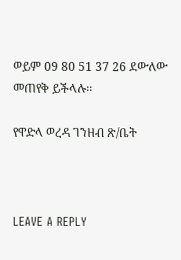ወይም 09 80 51 37 26 ደውለው መጠየቅ ይችላሉ፡፡

የዋድላ ወረዳ ገንዘብ ጽ/ቤት



LEAVE A REPLY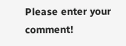Please enter your comment!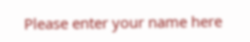Please enter your name here